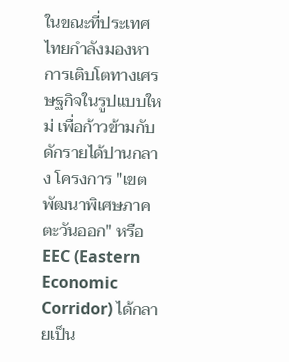ในขณะที่ประเทศไทยกำลังมองหาการเติบโตทางเศรษฐกิจในรูปแบบใหม่ เพื่อก้าวข้ามกับดักรายได้ปานกลาง โครงการ "เขตพัฒนาพิเศษภาคตะวันออก" หรือ EEC (Eastern Economic Corridor) ได้กลายเป็น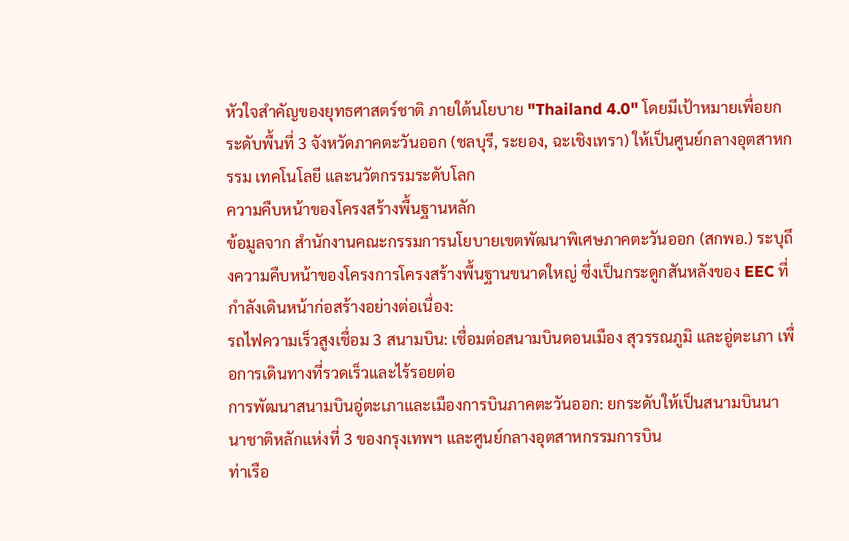หัวใจสำคัญของยุทธศาสตร์ชาติ ภายใต้นโยบาย "Thailand 4.0" โดยมีเป้าหมายเพื่อยกระดับพื้นที่ 3 จังหวัดภาคตะวันออก (ชลบุรี, ระยอง, ฉะเชิงเทรา) ให้เป็นศูนย์กลางอุตสาหกรรม เทคโนโลยี และนวัตกรรมระดับโลก
ความคืบหน้าของโครงสร้างพื้นฐานหลัก
ข้อมูลจาก สำนักงานคณะกรรมการนโยบายเขตพัฒนาพิเศษภาคตะวันออก (สกพอ.) ระบุถึงความคืบหน้าของโครงการโครงสร้างพื้นฐานขนาดใหญ่ ซึ่งเป็นกระดูกสันหลังของ EEC ที่กำลังเดินหน้าก่อสร้างอย่างต่อเนื่อง:
รถไฟความเร็วสูงเชื่อม 3 สนามบิน: เชื่อมต่อสนามบินดอนเมือง สุวรรณภูมิ และอู่ตะเภา เพื่อการเดินทางที่รวดเร็วและไร้รอยต่อ
การพัฒนาสนามบินอู่ตะเภาและเมืองการบินภาคตะวันออก: ยกระดับให้เป็นสนามบินนานาชาติหลักแห่งที่ 3 ของกรุงเทพฯ และศูนย์กลางอุตสาหกรรมการบิน
ท่าเรือ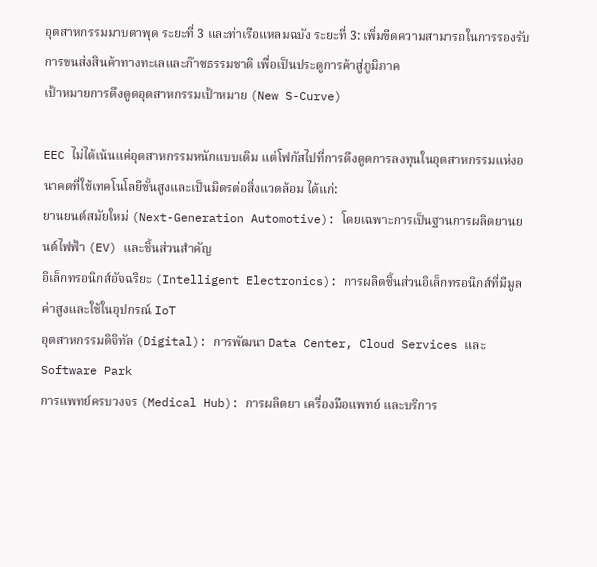อุตสาหกรรมมาบตาพุด ระยะที่ 3 และท่าเรือแหลมฉบัง ระยะที่ 3: เพิ่มขีดความสามารถในการรองรับการขนส่งสินค้าทางทะเลและก๊าซธรรมชาติ เพื่อเป็นประตูการค้าสู่ภูมิภาค
เป้าหมายการดึงดูดอุตสาหกรรมเป้าหมาย (New S-Curve)

EEC ไม่ได้เน้นแค่อุตสาหกรรมหนักแบบเดิม แต่โฟกัสไปที่การดึงดูดการลงทุนในอุตสาหกรรมแห่งอนาคตที่ใช้เทคโนโลยีขั้นสูงและเป็นมิตรต่อสิ่งแวดล้อม ได้แก่:
ยานยนต์สมัยใหม่ (Next-Generation Automotive): โดยเฉพาะการเป็นฐานการผลิตยานยนต์ไฟฟ้า (EV) และชิ้นส่วนสำคัญ
อิเล็กทรอนิกส์อัจฉริยะ (Intelligent Electronics): การผลิตชิ้นส่วนอิเล็กทรอนิกส์ที่มีมูลค่าสูงและใช้ในอุปกรณ์ IoT
อุตสาหกรรมดิจิทัล (Digital): การพัฒนา Data Center, Cloud Services และ Software Park
การแพทย์ครบวงจร (Medical Hub): การผลิตยา เครื่องมือแพทย์ และบริการ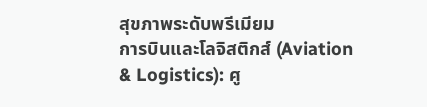สุขภาพระดับพรีเมียม
การบินและโลจิสติกส์ (Aviation & Logistics): ศู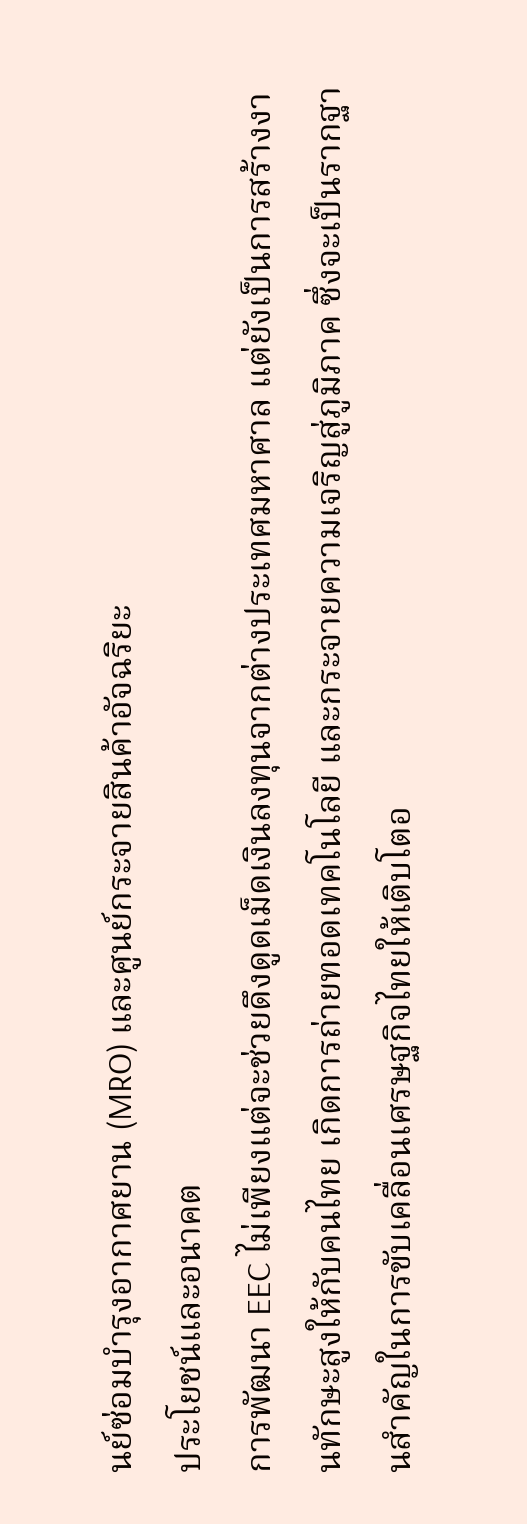นย์ซ่อมบำรุงอากาศยาน (MRO) และศูนย์กระจายสินค้าอัจฉริยะ
ประโยชน์และอนาคต
การพัฒนา EEC ไม่เพียงแต่จะช่วยดึงดูดเม็ดเงินลงทุนจากต่างประเทศมหาศาล แต่ยังเป็นการสร้างงานทักษะสูงให้กับคนไทย เกิดการถ่ายทอดเทคโนโลยี และกระจายความเจริญสู่ภูมิภาค ซึ่งจะเป็นรากฐานสำคัญในการขับเคลื่อนเศรษฐกิจไทยให้เติบโตอ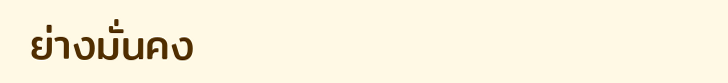ย่างมั่นคง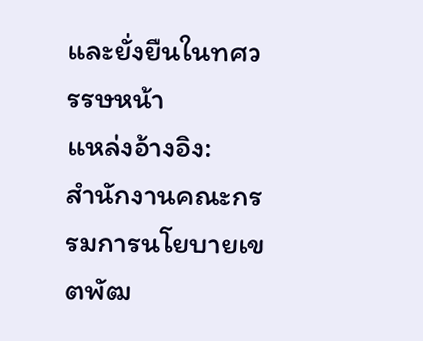และยั่งยืนในทศวรรษหน้า
แหล่งอ้างอิง:
สำนักงานคณะกรรมการนโยบายเขตพัฒ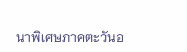นาพิเศษภาคตะวันอ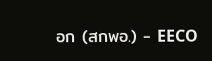อก (สกพอ.) - EECO